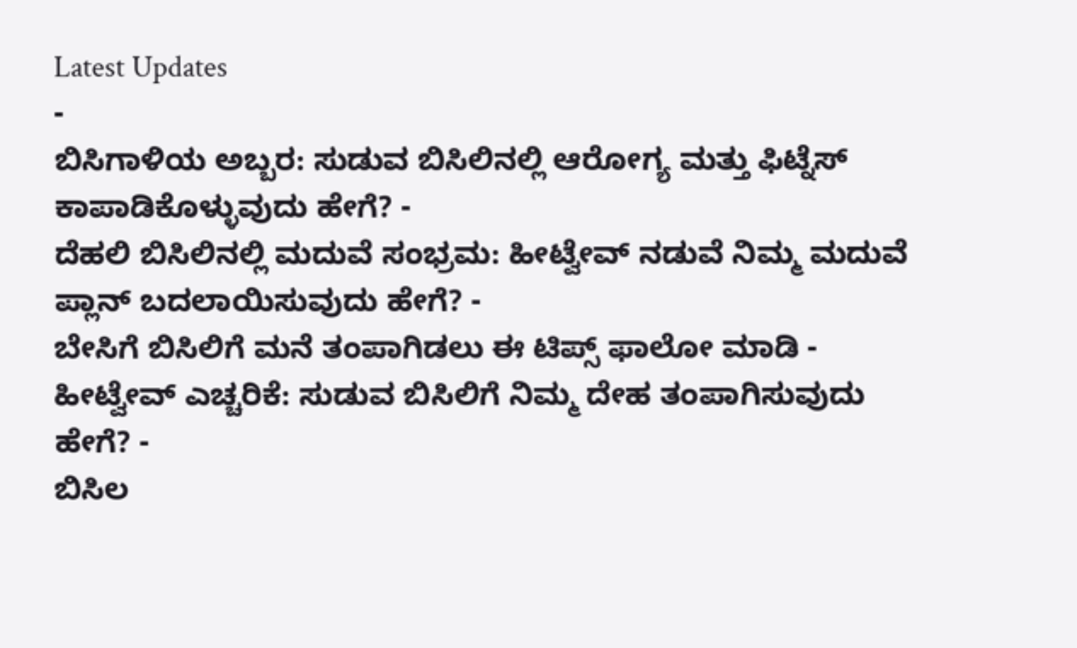Latest Updates
-
ಬಿಸಿಗಾಳಿಯ ಅಬ್ಬರ: ಸುಡುವ ಬಿಸಿಲಿನಲ್ಲಿ ಆರೋಗ್ಯ ಮತ್ತು ಫಿಟ್ನೆಸ್ ಕಾಪಾಡಿಕೊಳ್ಳುವುದು ಹೇಗೆ? -
ದೆಹಲಿ ಬಿಸಿಲಿನಲ್ಲಿ ಮದುವೆ ಸಂಭ್ರಮ: ಹೀಟ್ವೇವ್ ನಡುವೆ ನಿಮ್ಮ ಮದುವೆ ಪ್ಲಾನ್ ಬದಲಾಯಿಸುವುದು ಹೇಗೆ? -
ಬೇಸಿಗೆ ಬಿಸಿಲಿಗೆ ಮನೆ ತಂಪಾಗಿಡಲು ಈ ಟಿಪ್ಸ್ ಫಾಲೋ ಮಾಡಿ -
ಹೀಟ್ವೇವ್ ಎಚ್ಚರಿಕೆ: ಸುಡುವ ಬಿಸಿಲಿಗೆ ನಿಮ್ಮ ದೇಹ ತಂಪಾಗಿಸುವುದು ಹೇಗೆ? -
ಬಿಸಿಲ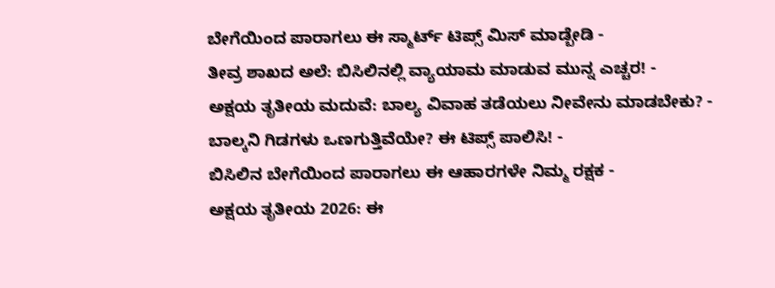ಬೇಗೆಯಿಂದ ಪಾರಾಗಲು ಈ ಸ್ಮಾರ್ಟ್ ಟಿಪ್ಸ್ ಮಿಸ್ ಮಾಡ್ಬೇಡಿ -
ತೀವ್ರ ಶಾಖದ ಅಲೆ: ಬಿಸಿಲಿನಲ್ಲಿ ವ್ಯಾಯಾಮ ಮಾಡುವ ಮುನ್ನ ಎಚ್ಚರ! -
ಅಕ್ಷಯ ತೃತೀಯ ಮದುವೆ: ಬಾಲ್ಯ ವಿವಾಹ ತಡೆಯಲು ನೀವೇನು ಮಾಡಬೇಕು? -
ಬಾಲ್ಕನಿ ಗಿಡಗಳು ಒಣಗುತ್ತಿವೆಯೇ? ಈ ಟಿಪ್ಸ್ ಪಾಲಿಸಿ! -
ಬಿಸಿಲಿನ ಬೇಗೆಯಿಂದ ಪಾರಾಗಲು ಈ ಆಹಾರಗಳೇ ನಿಮ್ಮ ರಕ್ಷಕ -
ಅಕ್ಷಯ ತೃತೀಯ 2026: ಈ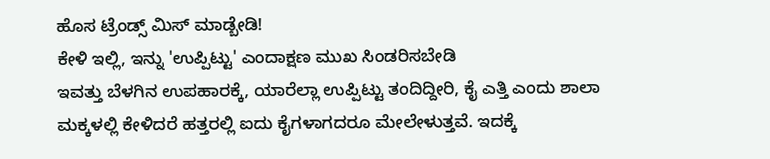ಹೊಸ ಟ್ರೆಂಡ್ಸ್ ಮಿಸ್ ಮಾಡ್ಬೇಡಿ!
ಕೇಳಿ ಇಲ್ಲಿ, ಇನ್ನು 'ಉಪ್ಪಿಟ್ಟು' ಎಂದಾಕ್ಷಣ ಮುಖ ಸಿಂಡರಿಸಬೇಡಿ
ಇವತ್ತು ಬೆಳಗಿನ ಉಪಹಾರಕ್ಕೆ, ಯಾರೆಲ್ಲಾ ಉಪ್ಪಿಟ್ಟು ತಂದಿದ್ದೀರಿ, ಕೈ ಎತ್ತಿ ಎಂದು ಶಾಲಾ ಮಕ್ಕಳಲ್ಲಿ ಕೇಳಿದರೆ ಹತ್ತರಲ್ಲಿ ಐದು ಕೈಗಳಾಗದರೂ ಮೇಲೇಳುತ್ತವೆ. ಇದಕ್ಕೆ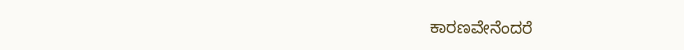ಕಾರಣವೇನೆಂದರೆ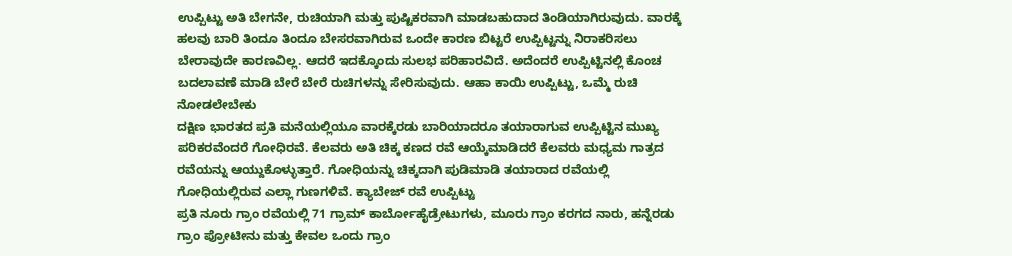ಉಪ್ಪಿಟ್ಟು ಅತಿ ಬೇಗನೇ, ರುಚಿಯಾಗಿ ಮತ್ತು ಪುಷ್ಟಿಕರವಾಗಿ ಮಾಡಬಹುದಾದ ತಿಂಡಿಯಾಗಿರುವುದು. ವಾರಕ್ಕೆ ಹಲವು ಬಾರಿ ತಿಂದೂ ತಿಂದೂ ಬೇಸರವಾಗಿರುವ ಒಂದೇ ಕಾರಣ ಬಿಟ್ಟರೆ ಉಪ್ಪಿಟ್ಟನ್ನು ನಿರಾಕರಿಸಲು ಬೇರಾವುದೇ ಕಾರಣವಿಲ್ಲ. ಆದರೆ ಇದಕ್ಕೊಂದು ಸುಲಭ ಪರಿಹಾರವಿದೆ. ಅದೆಂದರೆ ಉಪ್ಪಿಟ್ಟಿನಲ್ಲಿ ಕೊಂಚ ಬದಲಾವಣೆ ಮಾಡಿ ಬೇರೆ ಬೇರೆ ರುಚಿಗಳನ್ನು ಸೇರಿಸುವುದು. ಆಹಾ ಕಾಯಿ ಉಪ್ಪಿಟ್ಟು, ಒಮ್ಮೆ ರುಚಿ ನೋಡಲೇಬೇಕು
ದಕ್ಷಿಣ ಭಾರತದ ಪ್ರತಿ ಮನೆಯಲ್ಲಿಯೂ ವಾರಕ್ಕೆರಡು ಬಾರಿಯಾದರೂ ತಯಾರಾಗುವ ಉಪ್ಪಿಟ್ಟಿನ ಮುಖ್ಯ ಪರಿಕರವೆಂದರೆ ಗೋಧಿರವೆ. ಕೆಲವರು ಅತಿ ಚಿಕ್ಕ ಕಣದ ರವೆ ಆಯ್ಕೆಮಾಡಿದರೆ ಕೆಲವರು ಮಧ್ಯಮ ಗಾತ್ರದ ರವೆಯನ್ನು ಆಯ್ದುಕೊಳ್ಳುತ್ತಾರೆ. ಗೋಧಿಯನ್ನು ಚಿಕ್ಕದಾಗಿ ಪುಡಿಮಾಡಿ ತಯಾರಾದ ರವೆಯಲ್ಲಿ ಗೋಧಿಯಲ್ಲಿರುವ ಎಲ್ಲಾ ಗುಣಗಳಿವೆ. ಕ್ಯಾಬೇಜ್ ರವೆ ಉಪ್ಪಿಟ್ಟು
ಪ್ರತಿ ನೂರು ಗ್ರಾಂ ರವೆಯಲ್ಲಿ 71 ಗ್ರಾಮ್ ಕಾರ್ಬೋಹೈಡ್ರೇಟುಗಳು, ಮೂರು ಗ್ರಾಂ ಕರಗದ ನಾರು, ಹನ್ನೆರಡು ಗ್ರಾಂ ಪ್ರೋಟೀನು ಮತ್ತು ಕೇವಲ ಒಂದು ಗ್ರಾಂ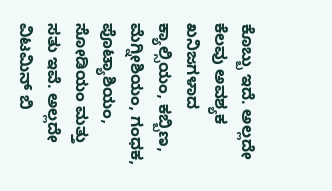ಕೊಬ್ಬು ಇದೆ. ಅಲ್ಲದೇ ಕೆಲವು ಅವಶ್ಯಕ ಖನಿಜಗಳಾದ ಕ್ಯಾಲ್ಸಿಯಂ, ಕಬ್ಬಿಣ, ಮೆಗ್ನೀಶಿಯಂ, ಗಂಧಕ, ಪೊಟ್ಯಾಶಿಯಂ, ಸೋಡಿಯಂ ಮತ್ತು ಸತು ಇವೆ. ಅಲ್ಲದೇ ವಿಟಮಿನ್ ಬಿ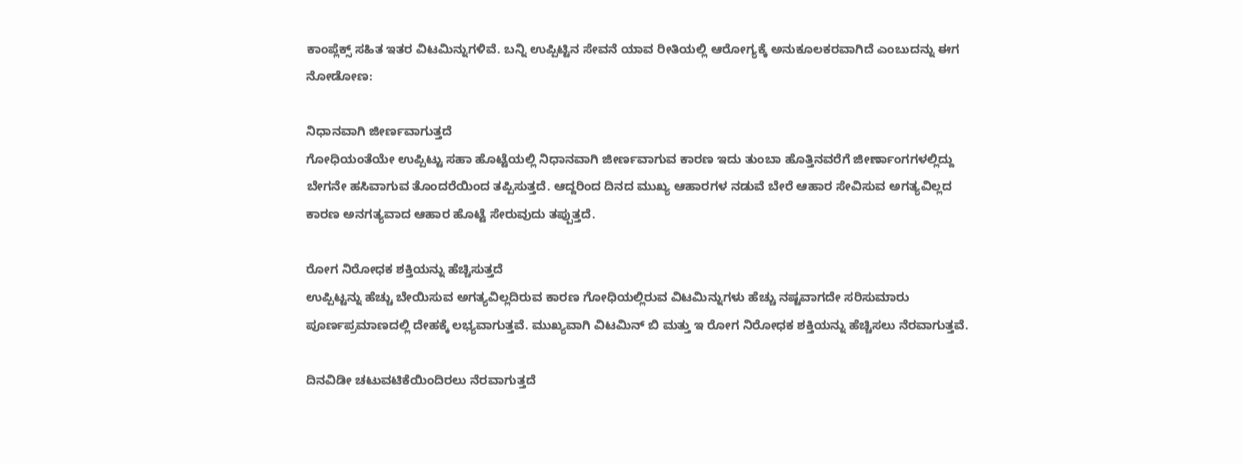ಕಾಂಪ್ಲೆಕ್ಸ್ ಸಹಿತ ಇತರ ವಿಟಮಿನ್ನುಗಳಿವೆ. ಬನ್ನಿ ಉಪ್ಪಿಟ್ಟಿನ ಸೇವನೆ ಯಾವ ರೀತಿಯಲ್ಲಿ ಆರೋಗ್ಯಕ್ಕೆ ಅನುಕೂಲಕರವಾಗಿದೆ ಎಂಬುದನ್ನು ಈಗ ನೋಡೋಣ:

ನಿಧಾನವಾಗಿ ಜೀರ್ಣವಾಗುತ್ತದೆ
ಗೋಧಿಯಂತೆಯೇ ಉಪ್ಪಿಟ್ಟು ಸಹಾ ಹೊಟ್ಟೆಯಲ್ಲಿ ನಿಧಾನವಾಗಿ ಜೀರ್ಣವಾಗುವ ಕಾರಣ ಇದು ತುಂಬಾ ಹೊತ್ತಿನವರೆಗೆ ಜೀರ್ಣಾಂಗಗಳಲ್ಲಿದ್ದು ಬೇಗನೇ ಹಸಿವಾಗುವ ತೊಂದರೆಯಿಂದ ತಪ್ಪಿಸುತ್ತದೆ. ಆದ್ದರಿಂದ ದಿನದ ಮುಖ್ಯ ಆಹಾರಗಳ ನಡುವೆ ಬೇರೆ ಆಹಾರ ಸೇವಿಸುವ ಅಗತ್ಯವಿಲ್ಲದ ಕಾರಣ ಅನಗತ್ಯವಾದ ಆಹಾರ ಹೊಟ್ಟೆ ಸೇರುವುದು ತಪ್ಪುತ್ತದೆ.

ರೋಗ ನಿರೋಧಕ ಶಕ್ತಿಯನ್ನು ಹೆಚ್ಚಿಸುತ್ತದೆ
ಉಪ್ಪಿಟ್ಟನ್ನು ಹೆಚ್ಚು ಬೇಯಿಸುವ ಅಗತ್ಯವಿಲ್ಲದಿರುವ ಕಾರಣ ಗೋಧಿಯಲ್ಲಿರುವ ವಿಟಮಿನ್ನುಗಳು ಹೆಚ್ಚು ನಷ್ಟವಾಗದೇ ಸರಿಸುಮಾರು ಪೂರ್ಣಪ್ರಮಾಣದಲ್ಲಿ ದೇಹಕ್ಕೆ ಲಭ್ಯವಾಗುತ್ತವೆ. ಮುಖ್ಯವಾಗಿ ವಿಟಮಿನ್ ಬಿ ಮತ್ತು ಇ ರೋಗ ನಿರೋಧಕ ಶಕ್ತಿಯನ್ನು ಹೆಚ್ಚಿಸಲು ನೆರವಾಗುತ್ತವೆ.

ದಿನವಿಡೀ ಚಟುವಟಿಕೆಯಿಂದಿರಲು ನೆರವಾಗುತ್ತದೆ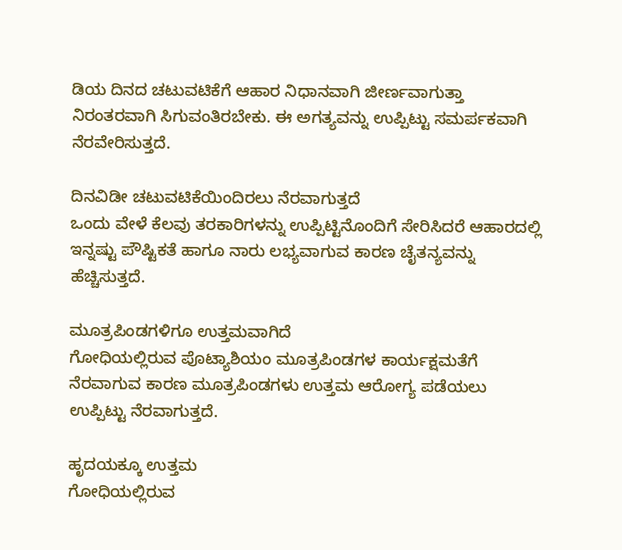ಡಿಯ ದಿನದ ಚಟುವಟಿಕೆಗೆ ಆಹಾರ ನಿಧಾನವಾಗಿ ಜೀರ್ಣವಾಗುತ್ತಾ ನಿರಂತರವಾಗಿ ಸಿಗುವಂತಿರಬೇಕು. ಈ ಅಗತ್ಯವನ್ನು ಉಪ್ಪಿಟ್ಟು ಸಮರ್ಪಕವಾಗಿ ನೆರವೇರಿಸುತ್ತದೆ.

ದಿನವಿಡೀ ಚಟುವಟಿಕೆಯಿಂದಿರಲು ನೆರವಾಗುತ್ತದೆ
ಒಂದು ವೇಳೆ ಕೆಲವು ತರಕಾರಿಗಳನ್ನು ಉಪ್ಪಿಟ್ಟಿನೊಂದಿಗೆ ಸೇರಿಸಿದರೆ ಆಹಾರದಲ್ಲಿ ಇನ್ನಷ್ಟು ಪೌಷ್ಟಿಕತೆ ಹಾಗೂ ನಾರು ಲಭ್ಯವಾಗುವ ಕಾರಣ ಚೈತನ್ಯವನ್ನು ಹೆಚ್ಚಿಸುತ್ತದೆ.

ಮೂತ್ರಪಿಂಡಗಳಿಗೂ ಉತ್ತಮವಾಗಿದೆ
ಗೋಧಿಯಲ್ಲಿರುವ ಪೊಟ್ಯಾಶಿಯಂ ಮೂತ್ರಪಿಂಡಗಳ ಕಾರ್ಯಕ್ಷಮತೆಗೆ ನೆರವಾಗುವ ಕಾರಣ ಮೂತ್ರಪಿಂಡಗಳು ಉತ್ತಮ ಆರೋಗ್ಯ ಪಡೆಯಲು ಉಪ್ಪಿಟ್ಟು ನೆರವಾಗುತ್ತದೆ.

ಹೃದಯಕ್ಕೂ ಉತ್ತಮ
ಗೋಧಿಯಲ್ಲಿರುವ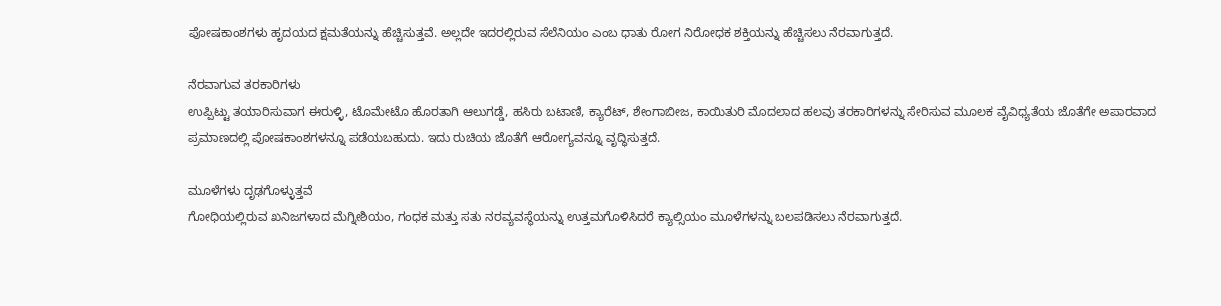ಪೋಷಕಾಂಶಗಳು ಹೃದಯದ ಕ್ಷಮತೆಯನ್ನು ಹೆಚ್ಚಿಸುತ್ತವೆ. ಅಲ್ಲದೇ ಇದರಲ್ಲಿರುವ ಸೆಲೆನಿಯಂ ಎಂಬ ಧಾತು ರೋಗ ನಿರೋಧಕ ಶಕ್ತಿಯನ್ನು ಹೆಚ್ಚಿಸಲು ನೆರವಾಗುತ್ತದೆ.

ನೆರವಾಗುವ ತರಕಾರಿಗಳು
ಉಪ್ಪಿಟ್ಟು ತಯಾರಿಸುವಾಗ ಈರುಳ್ಳಿ, ಟೊಮೇಟೊ ಹೊರತಾಗಿ ಆಲುಗಡ್ಡೆ, ಹಸಿರು ಬಟಾಣಿ, ಕ್ಯಾರೆಟ್, ಶೇಂಗಾಬೀಜ, ಕಾಯಿತುರಿ ಮೊದಲಾದ ಹಲವು ತರಕಾರಿಗಳನ್ನು ಸೇರಿಸುವ ಮೂಲಕ ವೈವಿಧ್ಯತೆಯ ಜೊತೆಗೇ ಅಪಾರವಾದ ಪ್ರಮಾಣದಲ್ಲಿ ಪೋಷಕಾಂಶಗಳನ್ನೂ ಪಡೆಯಬಹುದು. ಇದು ರುಚಿಯ ಜೊತೆಗೆ ಆರೋಗ್ಯವನ್ನೂ ವೃದ್ಧಿಸುತ್ತದೆ.

ಮೂಳೆಗಳು ದೃಢಗೊಳ್ಳುತ್ತವೆ
ಗೋಧಿಯಲ್ಲಿರುವ ಖನಿಜಗಳಾದ ಮೆಗ್ನೀಶಿಯಂ, ಗಂಧಕ ಮತ್ತು ಸತು ನರವ್ಯವಸ್ಥೆಯನ್ನು ಉತ್ತಮಗೊಳಿಸಿದರೆ ಕ್ಯಾಲ್ಸಿಯಂ ಮೂಳೆಗಳನ್ನು ಬಲಪಡಿಸಲು ನೆರವಾಗುತ್ತದೆ.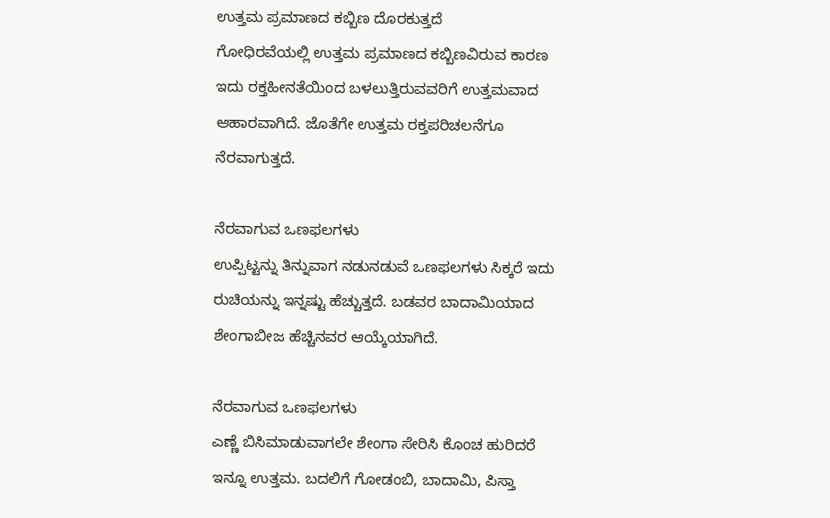ಉತ್ತಮ ಪ್ರಮಾಣದ ಕಬ್ಬಿಣ ದೊರಕುತ್ತದೆ
ಗೋಧಿರವೆಯಲ್ಲಿ ಉತ್ತಮ ಪ್ರಮಾಣದ ಕಬ್ಬಿಣವಿರುವ ಕಾರಣ ಇದು ರಕ್ತಹೀನತೆಯಿಂದ ಬಳಲುತ್ತಿರುವವರಿಗೆ ಉತ್ತಮವಾದ ಆಹಾರವಾಗಿದೆ. ಜೊತೆಗೇ ಉತ್ತಮ ರಕ್ತಪರಿಚಲನೆಗೂ ನೆರವಾಗುತ್ತದೆ.

ನೆರವಾಗುವ ಒಣಫಲಗಳು
ಉಪ್ಪಿಟ್ಟನ್ನು ತಿನ್ನುವಾಗ ನಡುನಡುವೆ ಒಣಫಲಗಳು ಸಿಕ್ಕರೆ ಇದು ರುಚಿಯನ್ನು ಇನ್ನಷ್ಟು ಹೆಚ್ಚುತ್ತದೆ. ಬಡವರ ಬಾದಾಮಿಯಾದ ಶೇಂಗಾಬೀಜ ಹೆಚ್ಚಿನವರ ಆಯ್ಕೆಯಾಗಿದೆ.

ನೆರವಾಗುವ ಒಣಫಲಗಳು
ಎಣ್ಣೆ ಬಿಸಿಮಾಡುವಾಗಲೇ ಶೇಂಗಾ ಸೇರಿಸಿ ಕೊಂಚ ಹುರಿದರೆ ಇನ್ನೂ ಉತ್ತಮ. ಬದಲಿಗೆ ಗೋಡಂಬಿ, ಬಾದಾಮಿ, ಪಿಸ್ತಾ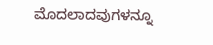ಮೊದಲಾದವುಗಳನ್ನೂ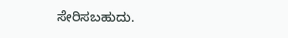ಸೇರಿಸಬಹುದು.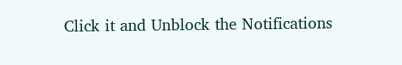Click it and Unblock the Notifications